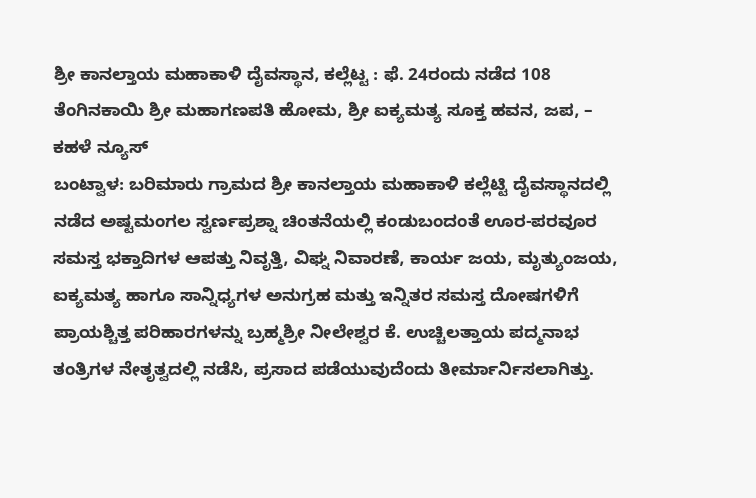ಶ್ರೀ ಕಾನಲ್ತಾಯ ಮಹಾಕಾಳಿ ದೈವಸ್ಥಾನ, ಕಲ್ಲೆಟ್ಟ : ಫೆ. 24ರಂದು ನಡೆದ 108 ತೆಂಗಿನಕಾಯಿ ಶ್ರೀ ಮಹಾಗಣಪತಿ ಹೋಮ, ಶ್ರೀ ಐಕ್ಯಮತ್ಯ ಸೂಕ್ತ ಹವನ, ಜಪ, – ಕಹಳೆ ನ್ಯೂಸ್
ಬಂಟ್ವಾಳ: ಬರಿಮಾರು ಗ್ರಾಮದ ಶ್ರೀ ಕಾನಲ್ತಾಯ ಮಹಾಕಾಳಿ ಕಲ್ಲೆಟ್ಟಿ ದೈವಸ್ಥಾನದಲ್ಲಿ ನಡೆದ ಅಷ್ಟಮಂಗಲ ಸ್ವರ್ಣಪ್ರಶ್ನಾ ಚಿಂತನೆಯಲ್ಲಿ ಕಂಡುಬಂದಂತೆ ಊರ-ಪರವೂರ ಸಮಸ್ತ ಭಕ್ತಾದಿಗಳ ಆಪತ್ತು ನಿವೃತ್ತಿ, ವಿಘ್ನ ನಿವಾರಣೆ, ಕಾರ್ಯ ಜಯ, ಮೃತ್ಯುಂಜಯ, ಐಕ್ಯಮತ್ಯ ಹಾಗೂ ಸಾನ್ನಿಧ್ಯಗಳ ಅನುಗ್ರಹ ಮತ್ತು ಇನ್ನಿತರ ಸಮಸ್ತ ದೋಷಗಳಿಗೆ ಪ್ರಾಯಶ್ಚಿತ್ತ ಪರಿಹಾರಗಳನ್ನು ಬ್ರಹ್ಮಶ್ರೀ ನೀಲೇಶ್ವರ ಕೆ. ಉಚ್ಚಿಲತ್ತಾಯ ಪದ್ಮನಾಭ ತಂತ್ರಿಗಳ ನೇತೃತ್ವದಲ್ಲಿ ನಡೆಸಿ, ಪ್ರಸಾದ ಪಡೆಯುವುದೆಂದು ತೀರ್ಮಾರ್ನಿಸಲಾಗಿತ್ತು.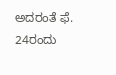ಅದರಂತೆ ಫೆ. 24ರಂದು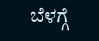ಬೆಳಗ್ಗೆ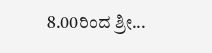8.00ರಿಂದ ಶ್ರೀ...